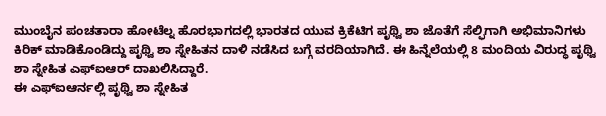ಮುಂಬೈನ ಪಂಚತಾರಾ ಹೋಟೆಲ್ನ ಹೊರಭಾಗದಲ್ಲಿ ಭಾರತದ ಯುವ ಕ್ರಿಕೆಟಿಗ ಪೃಥ್ವಿ ಶಾ ಜೊತೆಗೆ ಸೆಲ್ಫಿಗಾಗಿ ಅಭಿಮಾನಿಗಳು ಕಿರಿಕ್ ಮಾಡಿಕೊಂಡಿದ್ದು ಪೃಥ್ವಿ ಶಾ ಸ್ನೇಹಿತನ ದಾಳಿ ನಡೆಸಿದ ಬಗ್ಗೆ ವರದಿಯಾಗಿದೆ. ಈ ಹಿನ್ನೆಲೆಯಲ್ಲಿ 8 ಮಂದಿಯ ವಿರುದ್ಧ ಪೃಥ್ವಿ ಶಾ ಸ್ನೇಹಿತ ಎಫ್ಐಆರ್ ದಾಖಲಿಸಿದ್ದಾರೆ.
ಈ ಎಫ್ಐಆರ್ನಲ್ಲಿ ಪೃಥ್ವಿ ಶಾ ಸ್ನೇಹಿತ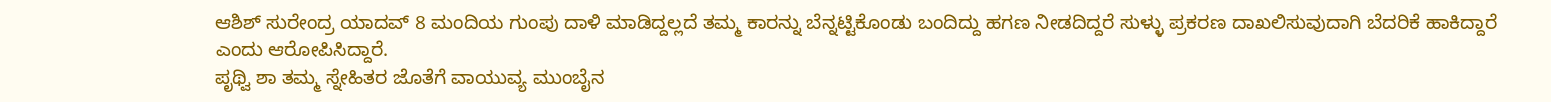ಆಶಿಶ್ ಸುರೇಂದ್ರ ಯಾದವ್ 8 ಮಂದಿಯ ಗುಂಪು ದಾಳಿ ಮಾಡಿದ್ದಲ್ಲದೆ ತಮ್ಮ ಕಾರನ್ನು ಬೆನ್ನಟ್ಟಿಕೊಂಡು ಬಂದಿದ್ದು ಹಗಣ ನೀಡದಿದ್ದರೆ ಸುಳ್ಳು ಪ್ರಕರಣ ದಾಖಲಿಸುವುದಾಗಿ ಬೆದರಿಕೆ ಹಾಕಿದ್ದಾರೆ ಎಂದು ಆರೋಪಿಸಿದ್ದಾರೆ.
ಪೃಥ್ವಿ ಶಾ ತಮ್ಮ ಸ್ನೇಹಿತರ ಜೊತೆಗೆ ವಾಯುವ್ಯ ಮುಂಬೈನ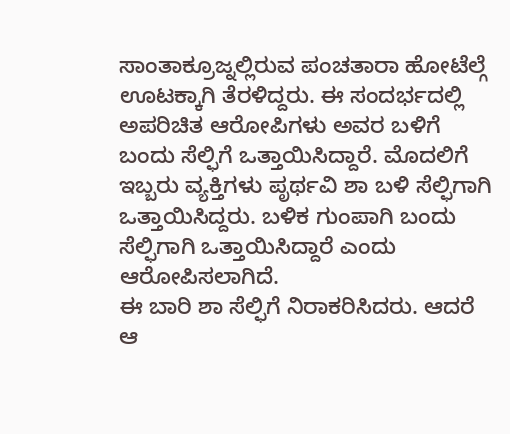ಸಾಂತಾಕ್ರೂಜ್ನಲ್ಲಿರುವ ಪಂಚತಾರಾ ಹೋಟೆಲ್ಗೆ ಊಟಕ್ಕಾಗಿ ತೆರಳಿದ್ದರು. ಈ ಸಂದರ್ಭದಲ್ಲಿ ಅಪರಿಚಿತ ಆರೋಪಿಗಳು ಅವರ ಬಳಿಗೆ ಬಂದು ಸೆಲ್ಫಿಗೆ ಒತ್ತಾಯಿಸಿದ್ದಾರೆ. ಮೊದಲಿಗೆ ಇಬ್ಬರು ವ್ಯಕ್ತಿಗಳು ಪೃರ್ಥವಿ ಶಾ ಬಳಿ ಸೆಲ್ಫಿಗಾಗಿ ಒತ್ತಾಯಿಸಿದ್ದರು. ಬಳಿಕ ಗುಂಪಾಗಿ ಬಂದು ಸೆಲ್ಫಿಗಾಗಿ ಒತ್ತಾಯಿಸಿದ್ದಾರೆ ಎಂದು ಆರೋಪಿಸಲಾಗಿದೆ.
ಈ ಬಾರಿ ಶಾ ಸೆಲ್ಫಿಗೆ ನಿರಾಕರಿಸಿದರು. ಆದರೆ ಆ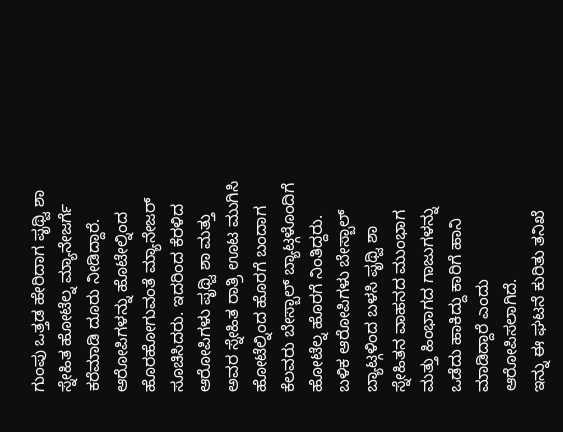ಗುಂಪು ಒತ್ತಡ ಹೇರಿದಾಗ ಪೃಥ್ವಿ ಶಾ ಸ್ನೇಹಿತ ಹೋಟೆಲ್ನ ಮ್ಯಾನೇಜರ್ಗೆ ಕರೆಮಾಡಿ ದೂರು ನೀಡಿದ್ದಾರೆ. ಆರೋಪಿಗಳನ್ನು ಹೊಟೇಲ್ನಿಂದ ಹೊರಹೋಗುವಂತೆ ಮ್ಯಾನೇಜರ್ ಸೂಚಿಸಿದರು. ಇದರಿಂದ ಕೆರಳಿದ ಆರೋಪಿಗಳು ಪೃಥ್ವಿ ಶಾ ಮತ್ತು ಅವರ ಸ್ನೇಹಿತ ರಾತ್ರಿ ಊಟ ಮುಗಿಸಿ ಹೋಟೆಲ್ನಿಂದ ಹೊರಗೆ ಬಂದಾಗ ಕೆಲವರು ಬೇಸ್ಬಾಲ್ ಬ್ಯಾಟ್ಗಳೊಂದಿಗೆ ಹೋಟೆಲ್ನ ಹೊರಗೆ ನಿಂತಿದ್ದರು. ಬಳಿಕ ಆರೋಪಿಗಳು ಬೇಸ್ಬಾಲ್ ಬ್ಯಾಟ್ಗಳಿಂದ ಬಳಸಿ ಪೃಥ್ವಿ ಶಾ ಸ್ನೇಹಿತನ ವಾಹನದ ಮುಂಭಾಗ ಮತ್ತು ಹಿಂಭಾಗದ ಗಾಜುಗಳನ್ನು ಒಡೆದು ಹಾಕಿದ್ದು ಕಾರಿಗೆ ಹಾನಿ ಮಾಡಿದ್ದಾರೆ ಎಂದು ಆರೋಪಿಸಲಾಗಿದೆ.
ಇನ್ನು ಈ ಘಟನೆ ಕುರಿತು ತನಿಖೆ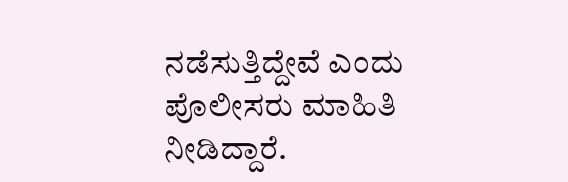ನಡೆಸುತ್ತಿದ್ದೇವೆ ಎಂದು ಪೊಲೀಸರು ಮಾಹಿತಿ ನೀಡಿದ್ದಾರೆ.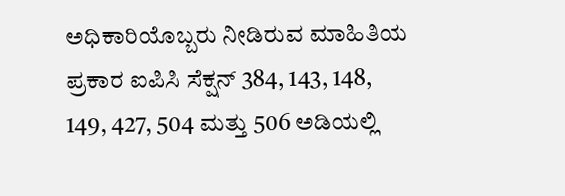ಅಧಿಕಾರಿಯೊಬ್ಬರು ನೀಡಿರುವ ಮಾಹಿತಿಯ ಪ್ರಕಾರ ಐಪಿಸಿ ಸೆಕ್ಷನ್ 384, 143, 148, 149, 427, 504 ಮತ್ತು 506 ಅಡಿಯಲ್ಲಿ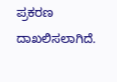ಪ್ರಕರಣ ದಾಖಲಿಸಲಾಗಿದೆ.